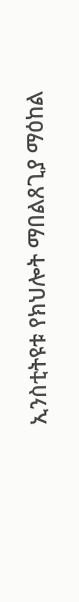ኢንስቲትዩቱ የክህሎት ማበልጸጊያ ማዕከል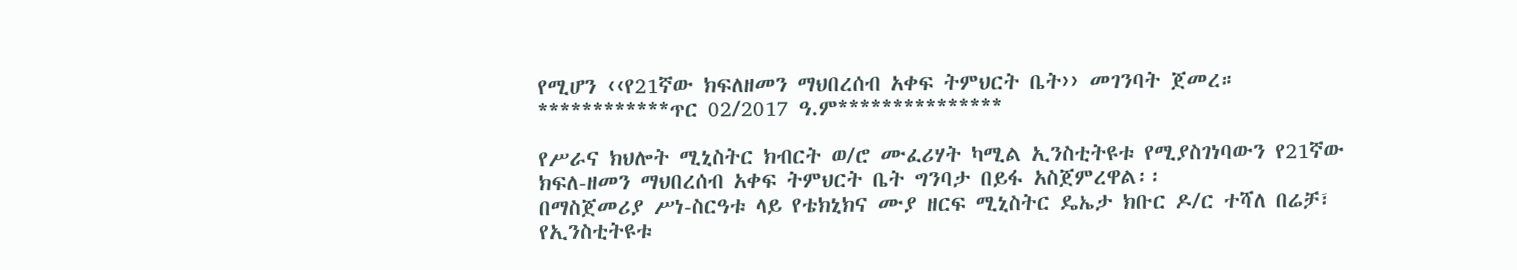የሚሆን ‹‹የ21ኛው ክፍለዘመን ማህበረሰብ አቀፍ ትምህርት ቤት›› መገንባት ጀመረ። ************ጥር 02/2017 ዓ.ም***************

የሥራና ክህሎት ሚኒስትር ክብርት ወ/ሮ ሙፈሪሃት ካሚል ኢንስቲትዩቱ የሚያስገነባውን የ21ኛው ክፍለ-ዘመን ማህበረሰብ አቀፍ ትምህርት ቤት ግንባታ በይፋ አስጀምረዋል፡፡
በማስጀመሪያ ሥነ-ስርዓቱ ላይ የቴክኒክና ሙያ ዘርፍ ሚኒስትር ዴኤታ ክቡር ዶ/ር ተሻለ በሬቻ፣ የኢንስቲትዩቱ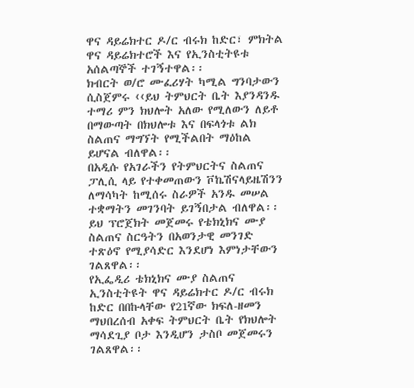ዋና ዳይሬክተር ዶ/ር ብሩክ ከድር፣ ምክትል ዋና ዳይሬክተሮች እና የኢንስቲትዩቱ አሰልጣኞች ተገኝተዋል፡፡
ክብርት ወ/ሮ ሙፈሪሃት ካሚል ግንባታውን ሲስጀምሩ ‹‹ይህ ትምህርት ቤት እያንዳንዱ ተማሪ ምን ክህሎት አለው የሚለውን ለይቶ በማውጣት በክህሎቱ እና በፍላጎቱ ልክ ስልጠና ማግኘት የሚችልበት ማዕከል ይሆናል ብለዋል፡፡
በአዲሱ የአገራችን የትምህርትና ስልጠና ፓሊሲ ላይ የተቀመጠውን ቮኬሽናላይዜሽንን ለማሳካት ከሚሰሩ ስራዎች አንዱ መሠል ተቋማትን መገንባት ይገኝበታል ብለዋል፡፡
ይህ ፕሮጀክት መጀመሩ የቴክኒክና ሙያ ስልጠና ስርዓትን በአወንታዊ መንገድ ተጽዕኖ የሚያሳድር እንደሆነ እምነታቸውን ገልጸዋል፡፡
የኢፌዲሪ ቴክኒክና ሙያ ስልጠና ኢንስቲትዩት ዋና ዳይሬክተር ዶ/ር ብሩክ ከድር በበኩላቸው የ21ኛው ክፍለ-ዘመን ማህበረሰብ አቀፍ ትምህርት ቤት የክህሎት ማሳደጊያ ቦታ እንዲሆን ታስቦ መጀመሩን ገልጸዋል፡፡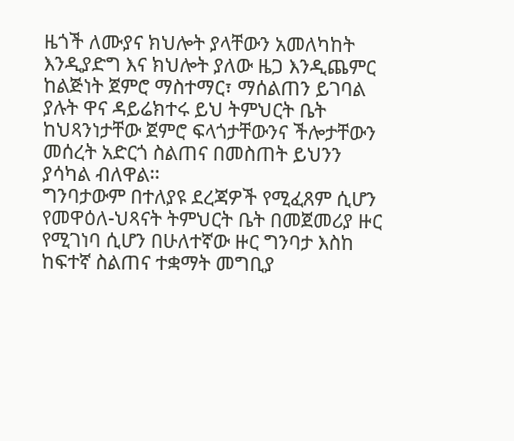ዜጎች ለሙያና ክህሎት ያላቸውን አመለካከት እንዲያድግ እና ክህሎት ያለው ዜጋ እንዲጨምር ከልጅነት ጀምሮ ማስተማር፣ ማሰልጠን ይገባል ያሉት ዋና ዳይሬክተሩ ይህ ትምህርት ቤት ከህጻንነታቸው ጀምሮ ፍላጎታቸውንና ችሎታቸውን መሰረት አድርጎ ስልጠና በመስጠት ይህንን ያሳካል ብለዋል፡፡
ግንባታውም በተለያዩ ደረጃዎች የሚፈጸም ሲሆን የመዋዕለ-ህጻናት ትምህርት ቤት በመጀመሪያ ዙር የሚገነባ ሲሆን በሁለተኛው ዙር ግንባታ እስከ ከፍተኛ ስልጠና ተቋማት መግቢያ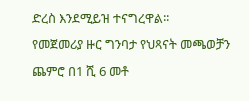ድረስ እንደሚይዝ ተናግረዋል፡፡
የመጀመሪያ ዙር ግንባታ የህጻናት መጫወቻን ጨምሮ በ1 ሺ 6 መቶ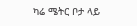ካሬ ሜትር ቦታ ላይ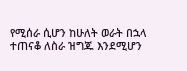የሚሰራ ሲሆን ከሁለት ወራት በኋላ ተጠናቆ ለስራ ዝግጁ እንደሚሆን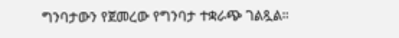ግንባታውን የጀመረው የግንባታ ተቋራጭ ገልጿል።